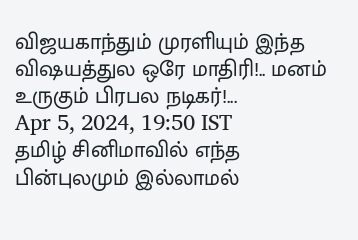விஜயகாந்தும் முரளியும் இந்த விஷயத்துல ஒரே மாதிரி!.. மனம் உருகும் பிரபல நடிகர்!...
Apr 5, 2024, 19:50 IST
தமிழ் சினிமாவில் எந்த பின்புலமும் இல்லாமல்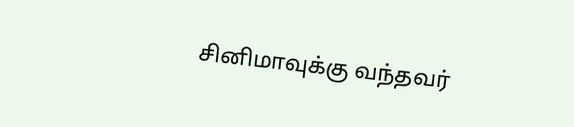சினிமாவுக்கு வந்தவர்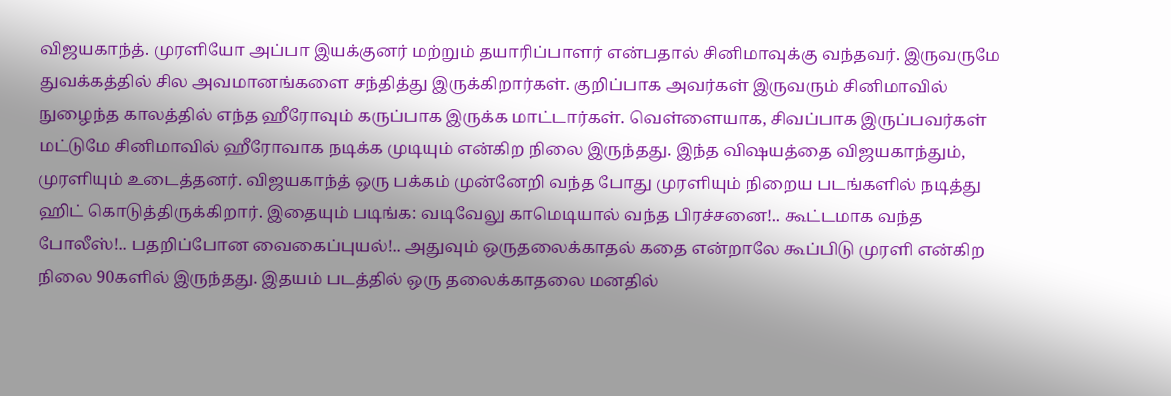விஜயகாந்த். முரளியோ அப்பா இயக்குனர் மற்றும் தயாரிப்பாளர் என்பதால் சினிமாவுக்கு வந்தவர். இருவருமே துவக்கத்தில் சில அவமானங்களை சந்தித்து இருக்கிறார்கள். குறிப்பாக அவர்கள் இருவரும் சினிமாவில் நுழைந்த காலத்தில் எந்த ஹீரோவும் கருப்பாக இருக்க மாட்டார்கள். வெள்ளையாக, சிவப்பாக இருப்பவர்கள் மட்டுமே சினிமாவில் ஹீரோவாக நடிக்க முடியும் என்கிற நிலை இருந்தது. இந்த விஷயத்தை விஜயகாந்தும், முரளியும் உடைத்தனர். விஜயகாந்த் ஒரு பக்கம் முன்னேறி வந்த போது முரளியும் நிறைய படங்களில் நடித்து ஹிட் கொடுத்திருக்கிறார். இதையும் படிங்க: வடிவேலு காமெடியால் வந்த பிரச்சனை!.. கூட்டமாக வந்த போலீஸ்!.. பதறிப்போன வைகைப்புயல்!.. அதுவும் ஒருதலைக்காதல் கதை என்றாலே கூப்பிடு முரளி என்கிற நிலை 90களில் இருந்தது. இதயம் படத்தில் ஒரு தலைக்காதலை மனதில்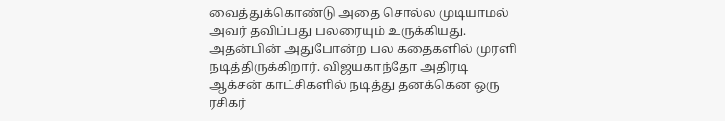வைத்துக்கொண்டு அதை சொல்ல முடியாமல் அவர் தவிப்பது பலரையும் உருக்கியது. அதன்பின் அதுபோன்ற பல கதைகளில் முரளி நடித்திருக்கிறார். விஜயகாந்தோ அதிரடி ஆக்சன் காட்சிகளில் நடித்து தனக்கென ஒரு ரசிகர்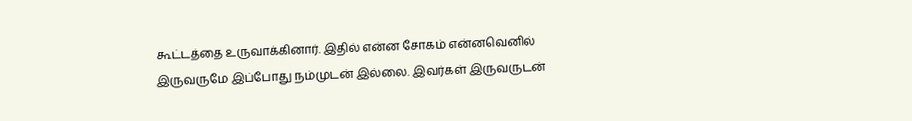கூட்டத்தை உருவாக்கினார். இதில் என்ன சோகம் என்னவெனில் இருவருமே இப்போது நம்முடன் இல்லை. இவர்கள் இருவருடன்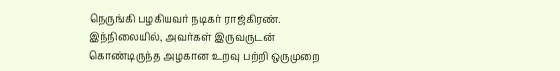நெருங்கி பழகியவர் நடிகர் ராஜ்கிரண். இந்நிலையில், அவர்கள் இருவருடன் கொண்டிருந்த அழகான உறவு பற்றி ஒருமுறை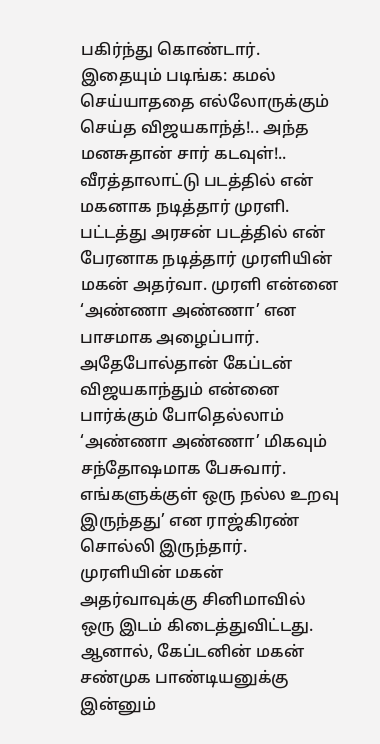பகிர்ந்து கொண்டார். இதையும் படிங்க: கமல் செய்யாததை எல்லோருக்கும் செய்த விஜயகாந்த்!.. அந்த மனசுதான் சார் கடவுள்!.. வீரத்தாலாட்டு படத்தில் என் மகனாக நடித்தார் முரளி. பட்டத்து அரசன் படத்தில் என் பேரனாக நடித்தார் முரளியின் மகன் அதர்வா. முரளி என்னை ‘அண்ணா அண்ணா’ என பாசமாக அழைப்பார். அதேபோல்தான் கேப்டன் விஜயகாந்தும் என்னை பார்க்கும் போதெல்லாம் ‘அண்ணா அண்ணா’ மிகவும் சந்தோஷமாக பேசுவார். எங்களுக்குள் ஒரு நல்ல உறவு இருந்தது’ என ராஜ்கிரண் சொல்லி இருந்தார்.
முரளியின் மகன் அதர்வாவுக்கு சினிமாவில் ஒரு இடம் கிடைத்துவிட்டது. ஆனால், கேப்டனின் மகன் சண்முக பாண்டியனுக்கு இன்னும்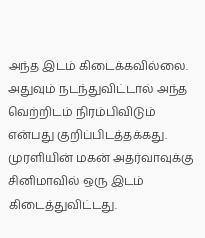அந்த இடம் கிடைக்கவில்லை. அதுவும் நடந்துவிட்டால் அந்த வெற்றிடம் நிரம்பிவிடும் என்பது குறிப்பிடத்தக்கது.
முரளியின் மகன் அதர்வாவுக்கு சினிமாவில் ஒரு இடம் கிடைத்துவிட்டது.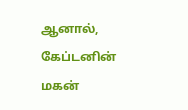ஆனால், கேப்டனின் மகன்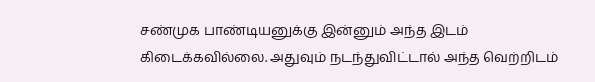சண்முக பாண்டியனுக்கு இன்னும் அந்த இடம் கிடைக்கவில்லை. அதுவும் நடந்துவிட்டால் அந்த வெற்றிடம்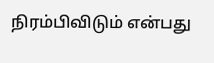நிரம்பிவிடும் என்பது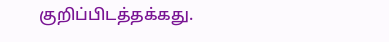குறிப்பிடத்தக்கது.